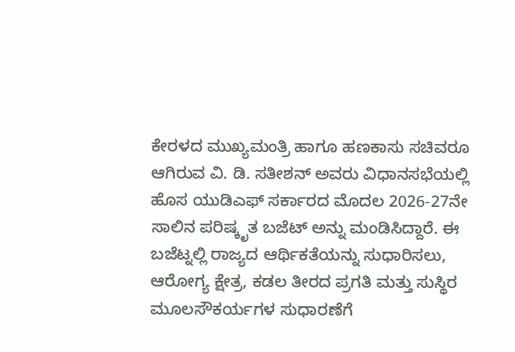ಕೇರಳದ ಮುಖ್ಯಮಂತ್ರಿ ಹಾಗೂ ಹಣಕಾಸು ಸಚಿವರೂ ಆಗಿರುವ ವಿ. ಡಿ. ಸತೀಶನ್ ಅವರು ವಿಧಾನಸಭೆಯಲ್ಲಿ ಹೊಸ ಯುಡಿಎಫ್ ಸರ್ಕಾರದ ಮೊದಲ 2026-27ನೇ ಸಾಲಿನ ಪರಿಷ್ಕೃತ ಬಜೆಟ್ ಅನ್ನು ಮಂಡಿಸಿದ್ದಾರೆ. ಈ ಬಜೆಟ್ನಲ್ಲಿ ರಾಜ್ಯದ ಆರ್ಥಿಕತೆಯನ್ನು ಸುಧಾರಿಸಲು, ಆರೋಗ್ಯ ಕ್ಷೇತ್ರ, ಕಡಲ ತೀರದ ಪ್ರಗತಿ ಮತ್ತು ಸುಸ್ಥಿರ ಮೂಲಸೌಕರ್ಯಗಳ ಸುಧಾರಣೆಗೆ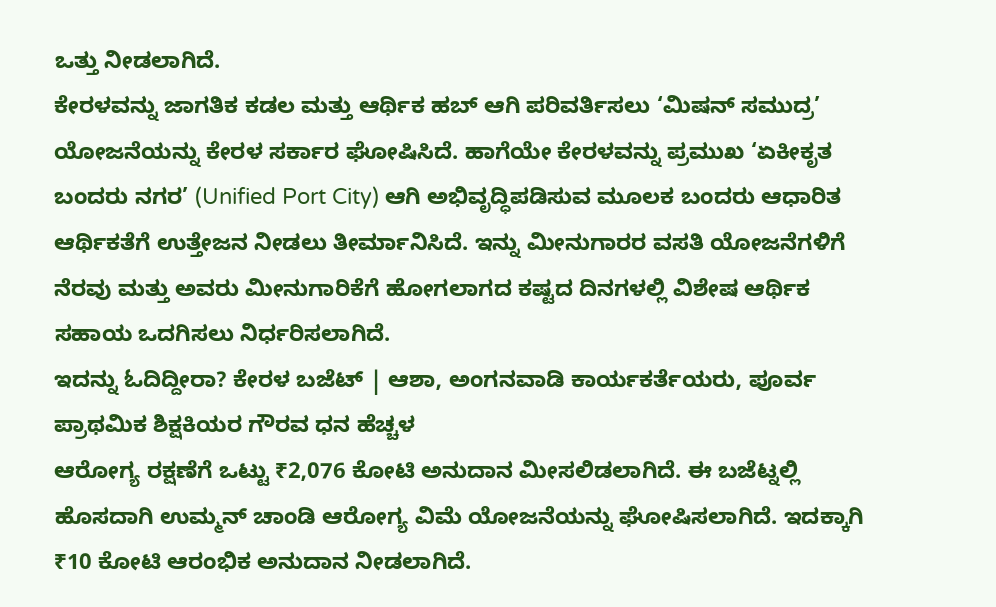ಒತ್ತು ನೀಡಲಾಗಿದೆ.
ಕೇರಳವನ್ನು ಜಾಗತಿಕ ಕಡಲ ಮತ್ತು ಆರ್ಥಿಕ ಹಬ್ ಆಗಿ ಪರಿವರ್ತಿಸಲು ‘ಮಿಷನ್ ಸಮುದ್ರ’ ಯೋಜನೆಯನ್ನು ಕೇರಳ ಸರ್ಕಾರ ಘೋಷಿಸಿದೆ. ಹಾಗೆಯೇ ಕೇರಳವನ್ನು ಪ್ರಮುಖ ‘ಏಕೀಕೃತ ಬಂದರು ನಗರ’ (Unified Port City) ಆಗಿ ಅಭಿವೃದ್ಧಿಪಡಿಸುವ ಮೂಲಕ ಬಂದರು ಆಧಾರಿತ ಆರ್ಥಿಕತೆಗೆ ಉತ್ತೇಜನ ನೀಡಲು ತೀರ್ಮಾನಿಸಿದೆ. ಇನ್ನು ಮೀನುಗಾರರ ವಸತಿ ಯೋಜನೆಗಳಿಗೆ ನೆರವು ಮತ್ತು ಅವರು ಮೀನುಗಾರಿಕೆಗೆ ಹೋಗಲಾಗದ ಕಷ್ಟದ ದಿನಗಳಲ್ಲಿ ವಿಶೇಷ ಆರ್ಥಿಕ ಸಹಾಯ ಒದಗಿಸಲು ನಿರ್ಧರಿಸಲಾಗಿದೆ.
ಇದನ್ನು ಓದಿದ್ದೀರಾ? ಕೇರಳ ಬಜೆಟ್ | ಆಶಾ, ಅಂಗನವಾಡಿ ಕಾರ್ಯಕರ್ತೆಯರು, ಪೂರ್ವ ಪ್ರಾಥಮಿಕ ಶಿಕ್ಷಕಿಯರ ಗೌರವ ಧನ ಹೆಚ್ಚಳ
ಆರೋಗ್ಯ ರಕ್ಷಣೆಗೆ ಒಟ್ಟು ₹2,076 ಕೋಟಿ ಅನುದಾನ ಮೀಸಲಿಡಲಾಗಿದೆ. ಈ ಬಜೆಟ್ನಲ್ಲಿ ಹೊಸದಾಗಿ ಉಮ್ಮನ್ ಚಾಂಡಿ ಆರೋಗ್ಯ ವಿಮೆ ಯೋಜನೆಯನ್ನು ಘೋಷಿಸಲಾಗಿದೆ. ಇದಕ್ಕಾಗಿ ₹10 ಕೋಟಿ ಆರಂಭಿಕ ಅನುದಾನ ನೀಡಲಾಗಿದೆ.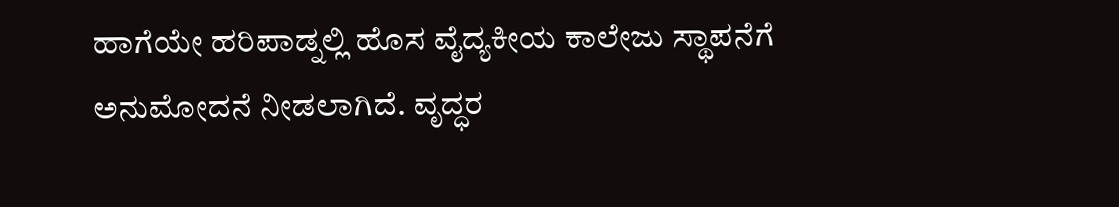ಹಾಗೆಯೇ ಹರಿಪಾಡ್ನಲ್ಲಿ ಹೊಸ ವೈದ್ಯಕೀಯ ಕಾಲೇಜು ಸ್ಥಾಪನೆಗೆ ಅನುಮೋದನೆ ನೀಡಲಾಗಿದೆ. ವೃದ್ಧರ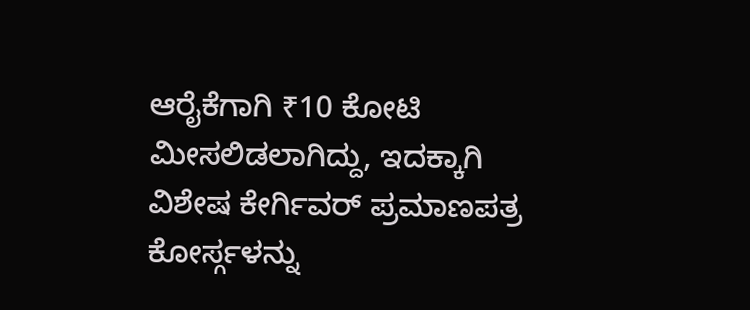ಆರೈಕೆಗಾಗಿ ₹10 ಕೋಟಿ ಮೀಸಲಿಡಲಾಗಿದ್ದು, ಇದಕ್ಕಾಗಿ ವಿಶೇಷ ಕೇರ್ಗಿವರ್ ಪ್ರಮಾಣಪತ್ರ ಕೋರ್ಸ್ಗಳನ್ನು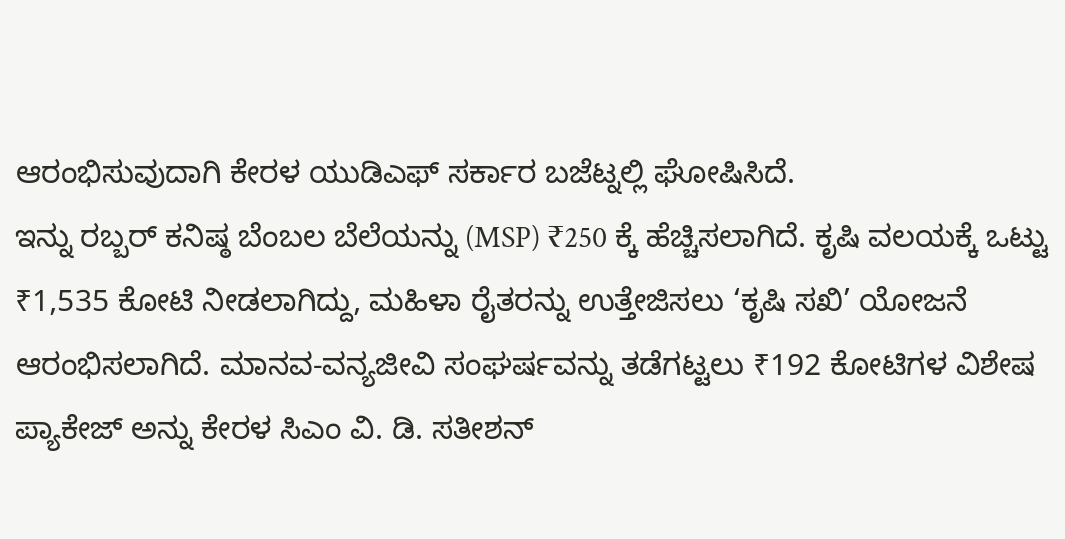ಆರಂಭಿಸುವುದಾಗಿ ಕೇರಳ ಯುಡಿಎಫ್ ಸರ್ಕಾರ ಬಜೆಟ್ನಲ್ಲಿ ಘೋಷಿಸಿದೆ.
ಇನ್ನು ರಬ್ಬರ್ ಕನಿಷ್ಠ ಬೆಂಬಲ ಬೆಲೆಯನ್ನು (MSP) ₹250 ಕ್ಕೆ ಹೆಚ್ಚಿಸಲಾಗಿದೆ. ಕೃಷಿ ವಲಯಕ್ಕೆ ಒಟ್ಟು ₹1,535 ಕೋಟಿ ನೀಡಲಾಗಿದ್ದು, ಮಹಿಳಾ ರೈತರನ್ನು ಉತ್ತೇಜಿಸಲು ‘ಕೃಷಿ ಸಖಿ’ ಯೋಜನೆ ಆರಂಭಿಸಲಾಗಿದೆ. ಮಾನವ-ವನ್ಯಜೀವಿ ಸಂಘರ್ಷವನ್ನು ತಡೆಗಟ್ಟಲು ₹192 ಕೋಟಿಗಳ ವಿಶೇಷ ಪ್ಯಾಕೇಜ್ ಅನ್ನು ಕೇರಳ ಸಿಎಂ ವಿ. ಡಿ. ಸತೀಶನ್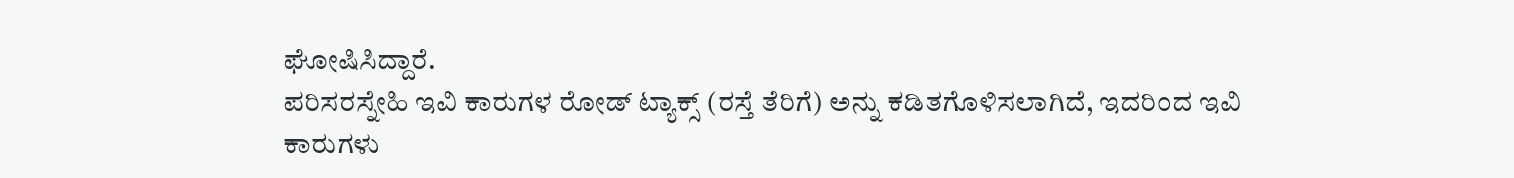ಘೋಷಿಸಿದ್ದಾರೆ.
ಪರಿಸರಸ್ನೇಹಿ ಇವಿ ಕಾರುಗಳ ರೋಡ್ ಟ್ಯಾಕ್ಸ್ (ರಸ್ತೆ ತೆರಿಗೆ) ಅನ್ನು ಕಡಿತಗೊಳಿಸಲಾಗಿದೆ, ಇದರಿಂದ ಇವಿ ಕಾರುಗಳು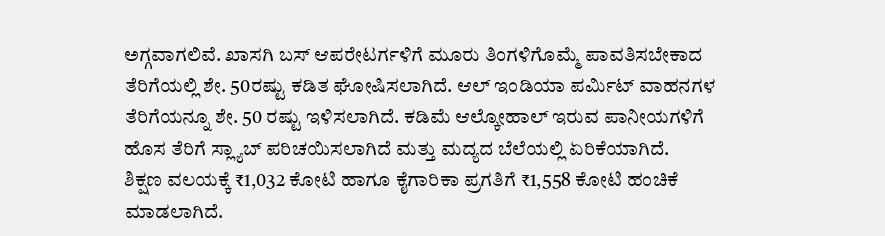ಅಗ್ಗವಾಗಲಿವೆ. ಖಾಸಗಿ ಬಸ್ ಆಪರೇಟರ್ಗಳಿಗೆ ಮೂರು ತಿಂಗಳಿಗೊಮ್ಮೆ ಪಾವತಿಸಬೇಕಾದ ತೆರಿಗೆಯಲ್ಲಿ ಶೇ. 50ರಷ್ಟು ಕಡಿತ ಘೋಷಿಸಲಾಗಿದೆ. ಆಲ್ ಇಂಡಿಯಾ ಪರ್ಮಿಟ್ ವಾಹನಗಳ ತೆರಿಗೆಯನ್ನೂ ಶೇ. 50 ರಷ್ಟು ಇಳಿಸಲಾಗಿದೆ. ಕಡಿಮೆ ಆಲ್ಕೋಹಾಲ್ ಇರುವ ಪಾನೀಯಗಳಿಗೆ ಹೊಸ ತೆರಿಗೆ ಸ್ಲ್ಯಾಬ್ ಪರಿಚಯಿಸಲಾಗಿದೆ ಮತ್ತು ಮದ್ಯದ ಬೆಲೆಯಲ್ಲಿ ಏರಿಕೆಯಾಗಿದೆ.
ಶಿಕ್ಷಣ ವಲಯಕ್ಕೆ ₹1,032 ಕೋಟಿ ಹಾಗೂ ಕೈಗಾರಿಕಾ ಪ್ರಗತಿಗೆ ₹1,558 ಕೋಟಿ ಹಂಚಿಕೆ ಮಾಡಲಾಗಿದೆ.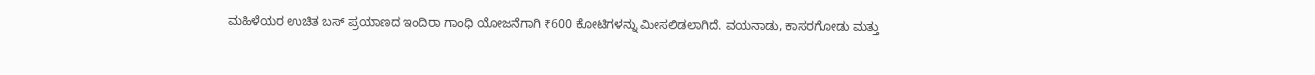ಮಹಿಳೆಯರ ಉಚಿತ ಬಸ್ ಪ್ರಯಾಣದ ಇಂದಿರಾ ಗಾಂಧಿ ಯೋಜನೆಗಾಗಿ ₹600 ಕೋಟಿಗಳನ್ನು ಮೀಸಲಿಡಲಾಗಿದೆ. ವಯನಾಡು, ಕಾಸರಗೋಡು ಮತ್ತು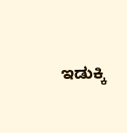ಇಡುಕ್ಕಿ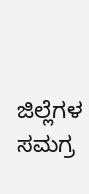ಜಿಲ್ಲೆಗಳ ಸಮಗ್ರ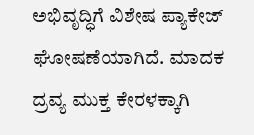ಅಭಿವೃದ್ಧಿಗೆ ವಿಶೇಷ ಪ್ಯಾಕೇಜ್ ಘೋಷಣೆಯಾಗಿದೆ. ಮಾದಕ ದ್ರವ್ಯ ಮುಕ್ತ ಕೇರಳಕ್ಕಾಗಿ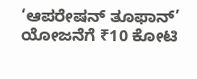‘ಆಪರೇಷನ್ ತೂಫಾನ್’ ಯೋಜನೆಗೆ ₹10 ಕೋಟಿ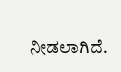ನೀಡಲಾಗಿದೆ.